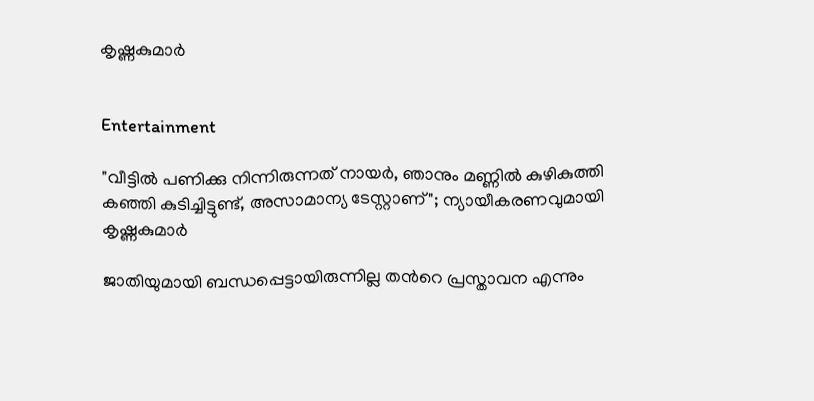കൃഷ്ണകുമാർ


Entertainment

"വീട്ടിൽ പണിക്കു നിന്നിരുന്നത് നായർ, ഞാനും മണ്ണിൽ കുഴികുത്തി കഞ്ഞി കുടിച്ചിട്ടുണ്ട്, അസാമാന്യ ടേസ്റ്റാണ്"; ന്യായീകരണവുമായി കൃഷ്ണകുമാർ

ജാതിയുമായി ബന്ധപ്പെട്ടായിരുന്നില്ല തന്‍റെ പ്രസ്താവന എന്നും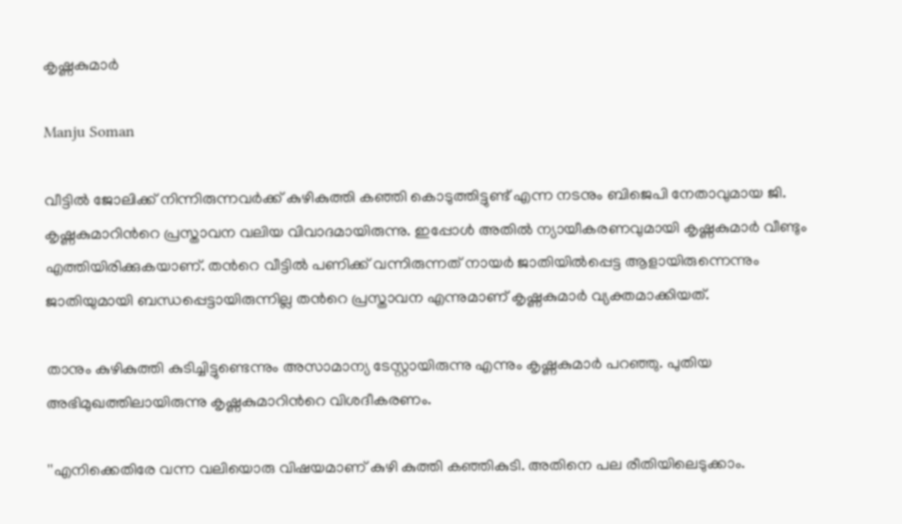കൃഷ്ണകുമാർ

Manju Soman

വീട്ടിൽ ജോലിക്ക് നിന്നിരുന്നവർക്ക് കുഴികുത്തി കഞ്ഞി കൊടുത്തിട്ടുണ്ട് എന്ന നടനും ബിജെപി നേതാവുമായ ജി. കൃഷ്ണകുമാറിന്‍റെ പ്രസ്താവന വലിയ വിവാദമായിരുന്നു. ഇപ്പോൾ അതിൽ ന്യായീകരണവുമായി കൃഷ്ണകുമാർ വീണ്ടും എത്തിയിരിക്കുകയാണ്. തന്‍റെ വീട്ടിൽ പണിക്ക് വന്നിരുന്നത് നായർ ജാതിയിൽപ്പെട്ട ആളായിരുന്നെന്നും ജാതിയുമായി ബന്ധപ്പെട്ടായിരുന്നില്ല തന്‍റെ പ്രസ്താവന എന്നുമാണ് കൃഷ്ണകുമാർ വ്യക്തമാക്കിയത്.

താനും കുഴികുത്തി കുടിച്ചിട്ടുണ്ടെന്നും അസാമാന്യ ടേസ്റ്റായിരുന്നു എന്നും കൃഷ്ണകുമാർ പറഞ്ഞു. പുതിയ അഭിമുഖത്തിലായിരുന്നു കൃഷ്ണകുമാറിന്‍റെ വിശദീകരണം.

''എനിക്കെതിരേ വന്ന വലിയൊരു വിഷയമാണ് കുഴി കുത്തി കഞ്ഞികുടി. അതിനെ പല രീതിയിലെടുക്കാം.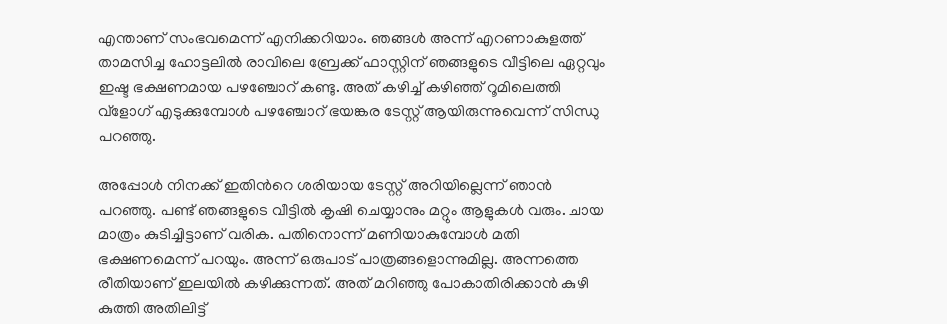എന്താണ് സംഭവമെന്ന് എനിക്കറിയാം. ഞങ്ങള്‍ അന്ന് എറണാകുളത്ത് താമസിച്ച ഹോട്ടലില്‍ രാവിലെ ബ്രേക്ക് ഫാസ്റ്റിന് ഞങ്ങളുടെ വീട്ടിലെ ഏറ്റവും ഇഷ്ട ഭക്ഷണമായ പഴഞ്ചോറ് കണ്ടു. അത് കഴിച്ച് കഴിഞ്ഞ് റൂമിലെത്തി വ്‌ളോഗ് എടുക്കുമ്പോള്‍ പഴഞ്ചോറ് ഭയങ്കര ടേസ്റ്റ് ആയിരുന്നുവെന്ന് സിന്ധു പറഞ്ഞു.

അപ്പോള്‍ നിനക്ക് ഇതിന്‍റെ ശരിയായ ടേസ്റ്റ് അറിയില്ലെന്ന് ഞാന്‍ പറഞ്ഞു. പണ്ട് ഞങ്ങളുടെ വീട്ടില്‍ കൃഷി ചെയ്യാനും മറ്റും ആളുകള്‍ വരും. ചായ മാത്രം കുടിച്ചിട്ടാണ് വരിക. പതിനൊന്ന് മണിയാകുമ്പോള്‍ മതി ഭക്ഷണമെന്ന് പറയും. അന്ന് ഒരുപാട് പാത്രങ്ങളൊന്നുമില്ല. അന്നത്തെ രീതിയാണ് ഇലയില്‍ കഴിക്കുന്നത്. അത് മറിഞ്ഞു പോകാതിരിക്കാന്‍ കുഴി കുത്തി അതിലിട്ട്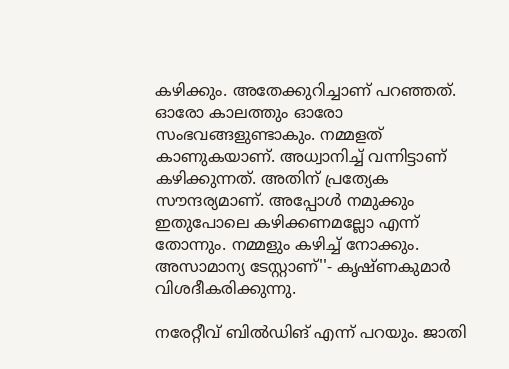കഴിക്കും. അതേക്കുറിച്ചാണ് പറഞ്ഞത്. ഓരോ കാലത്തും ഓരോ സംഭവങ്ങളുണ്ടാകും. നമ്മളത് കാണുകയാണ്. അധ്വാനിച്ച് വന്നിട്ടാണ് കഴിക്കുന്നത്. അതിന് പ്രത്യേക സൗന്ദര്യമാണ്. അപ്പോള്‍ നമുക്കും ഇതുപോലെ കഴിക്കണമല്ലോ എന്ന് തോന്നും. നമ്മളും കഴിച്ച് നോക്കും. അസാമാന്യ ടേസ്റ്റാണ്''- കൃഷ്ണകുമാർ വിശദീകരിക്കുന്നു.

നരേറ്റീവ് ബില്‍ഡിങ് എന്ന് പറയും. ജാതി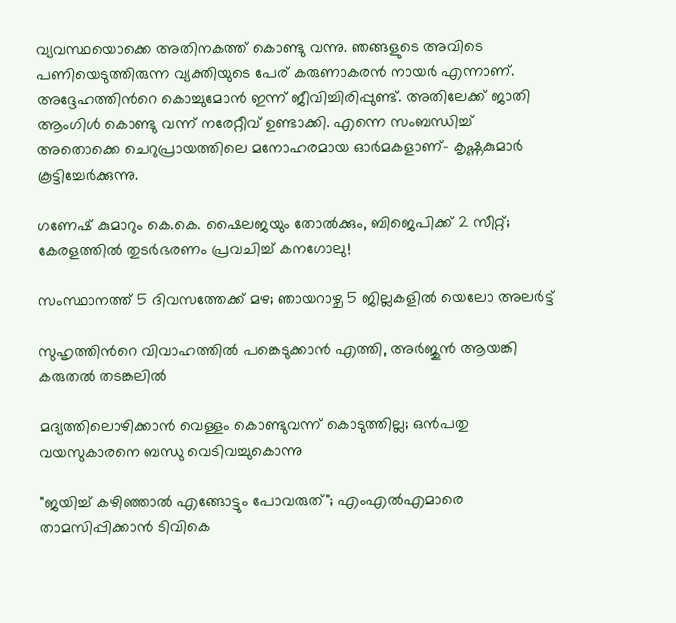വ്യവസ്ഥയൊക്കെ അതിനകത്ത് കൊണ്ടു വന്നു. ഞങ്ങളുടെ അവിടെ പണിയെടുത്തിരുന്ന വ്യക്തിയുടെ പേര് കരുണാകരന്‍ നായര്‍ എന്നാണ്. അദ്ദേഹത്തിന്‍റെ കൊച്ചുമോന്‍ ഇന്ന് ജീവിച്ചിരിപ്പുണ്ട്. അതിലേക്ക് ജാതി ആംഗിള്‍ കൊണ്ടു വന്ന് നരേറ്റീവ് ഉണ്ടാക്കി. എന്നെ സംബന്ധിച്ച് അതൊക്കെ ചെറുപ്രായത്തിലെ മനോഹരമായ ഓര്‍മകളാണ്- കൃഷ്ണകുമാർ കൂട്ടിച്ചേർക്കുന്നു.

ഗണേഷ് കുമാറും കെ.കെ. ഷൈലജയും തോൽക്കും, ബിജെപിക്ക് 2 സീറ്റ്; കേരളത്തിൽ തുടർഭരണം പ്രവചിച്ച് കനഗോലു!

സംസ്ഥാനത്ത് 5 ദിവസത്തേക്ക് മഴ; ഞായറാഴ്ച 5 ജില്ലകളിൽ യെലോ അലർട്ട്

സുഹൃത്തിന്‍റെ വിവാഹത്തിൽ പങ്കെടുക്കാൻ എത്തി, അർജുൻ ആയങ്കി കരുതൽ തടങ്കലിൽ

മദ്യത്തിലൊഴിക്കാൻ വെള്ളം കൊണ്ടുവന്ന് കൊടുത്തില്ല; ഒൻപതു വയസുകാരനെ ബന്ധു വെടിവച്ചുകൊന്നു

"ജയിച്ച് കഴിഞ്ഞാൽ എങ്ങോട്ടും പോവരുത്"; എംഎൽഎമാരെ താമസിപ്പിക്കാൻ ടിവികെ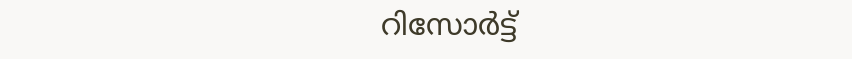റിസോർട്ട്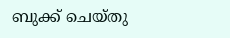ബുക്ക് ചെയ്തു